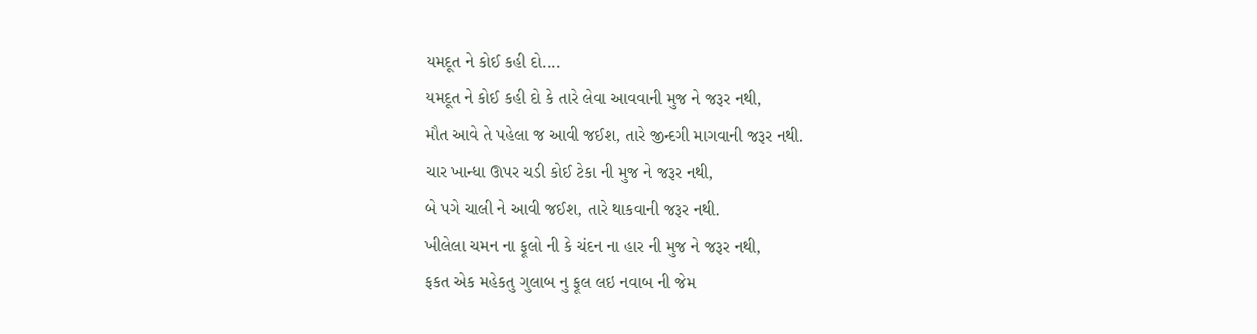યમદૂત ને કોઈ કહી દો....
યમદૂત ને કોઈ કહી દો કે તારે લેવા આવવાની મુજ ને જરૂર નથી,
મૌત આવે તે પહેલા જ આવી જઈશ, તારે જીન્દગી માગવાની જરૂર નથી.
ચાર ખાન્ધા ઊપર ચડી કોઈ ટેકા ની મુજ ને જરૂર નથી,
બે પગે ચાલી ને આવી જઈશ, તારે થાકવાની જરૂર નથી.
ખીલેલા ચમન ના ફૂલો ની કે ચંદન ના હાર ની મુજ ને જરૂર નથી,
ફકત એક મહેકતુ ગુલાબ નુ ફૂલ લઇ નવાબ ની જેમ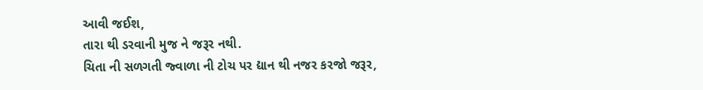આવી જઈશ,
તારા થી ડરવાની મુજ ને જરૂર નથી.
ચિતા ની સળગતી જ્વાળા ની ટોચ પર દ્યાન થી નજર કરજો જરૂર,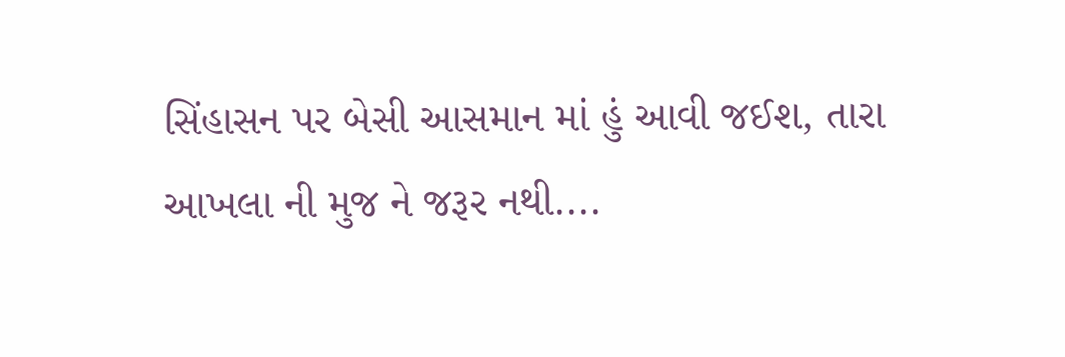સિંહાસન પર બેસી આસમાન માં હું આવી જઈશ, તારા આખલા ની મુજ ને જરૂર નથી....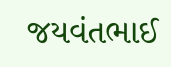જયવંતભાઈ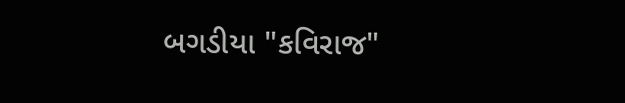બગડીયા "કવિરાજ"